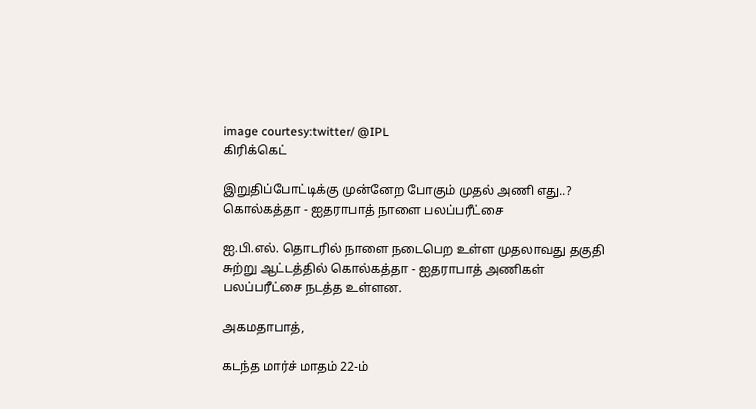image courtesy:twitter/ @IPL
கிரிக்கெட்

இறுதிப்போட்டிக்கு முன்னேற போகும் முதல் அணி எது..? கொல்கத்தா - ஐதராபாத் நாளை பலப்பரீட்சை

ஐ.பி.எல். தொடரில் நாளை நடைபெற உள்ள முதலாவது தகுதி சுற்று ஆட்டத்தில் கொல்கத்தா - ஐதராபாத் அணிகள் பலப்பரீட்சை நடத்த உள்ளன.

அகமதாபாத்,

கடந்த மார்ச் மாதம் 22-ம்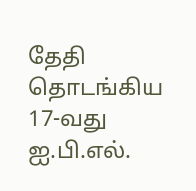தேதி தொடங்கிய 17-வது ஐ.பி.எல்.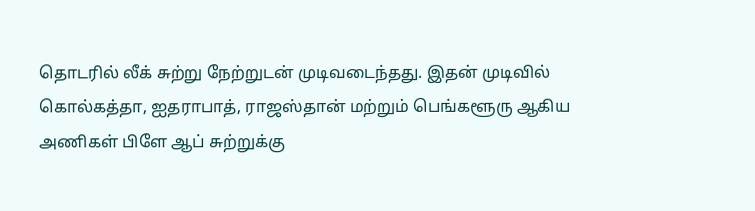தொடரில் லீக் சுற்று நேற்றுடன் முடிவடைந்தது. இதன் முடிவில் கொல்கத்தா, ஐதராபாத், ராஜஸ்தான் மற்றும் பெங்களூரு ஆகிய அணிகள் பிளே ஆப் சுற்றுக்கு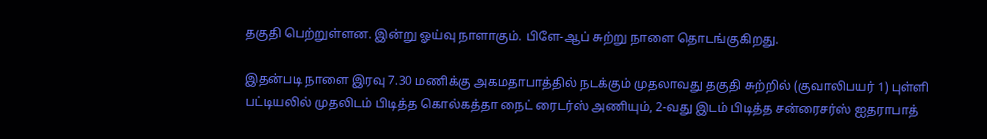தகுதி பெற்றுள்ளன. இன்று ஓய்வு நாளாகும். பிளே-ஆப் சுற்று நாளை தொடங்குகிறது.

இதன்படி நாளை இரவு 7.30 மணிக்கு அகமதாபாத்தில் நடக்கும் முதலாவது தகுதி சுற்றில் (குவாலிபயர் 1) புள்ளி பட்டியலில் முதலிடம் பிடித்த கொல்கத்தா நைட் ரைடர்ஸ் அணியும், 2-வது இடம் பிடித்த சன்ரைசர்ஸ் ஐதராபாத்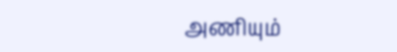அணியும்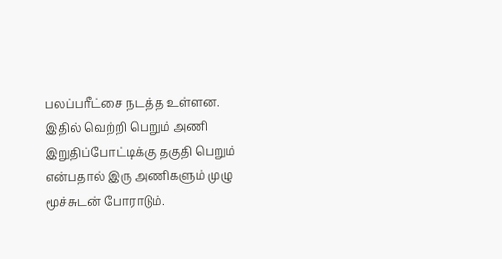பலப்பரீட்சை நடத்த உள்ளன. இதில் வெற்றி பெறும் அணி இறுதிப்போட்டிக்கு தகுதி பெறும் என்பதால் இரு அணிகளும் முழு மூச்சுடன் போராடும்.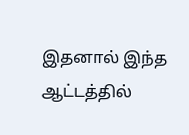இதனால் இந்த ஆட்டத்தில்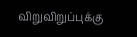விறுவிறுப்புக்கு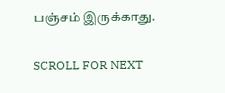பஞ்சம் இருக்காது.

SCROLL FOR NEXT